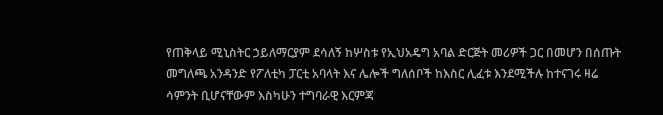የጠቅላይ ሚኒስትር ኃይለማርያም ደሳለኝ ከሦስቱ የኢህአዴግ አባል ድርጅት መሪዎች ጋር በመሆን በሰጡት መግለጫ አንዳንድ የፖለቲካ ፓርቲ አባላት እና ሌሎች ግለሰቦች ከእስር ሊፈቱ እንደሚችሉ ከተናገሩ ዛሬ ሳምንት ቢሆናቸውም እስካሁን ተግባራዊ እርምጃ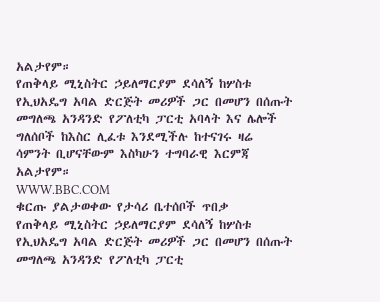አልታየም።
የጠቅላይ ሚኒስትር ኃይለማርያም ደሳለኝ ከሦስቱ የኢህአዴግ አባል ድርጅት መሪዎች ጋር በመሆን በሰጡት መግለጫ አንዳንድ የፖለቲካ ፓርቲ አባላት እና ሌሎች ግለሰቦች ከእስር ሊፈቱ እንደሚችሉ ከተናገሩ ዛሬ ሳምንት ቢሆናቸውም እስካሁን ተግባራዊ እርምጃ አልታየም።
WWW.BBC.COM
ቁርጡ ያልታወቀው የታሳሪ ቤተሰቦች ጥበቃ
የጠቅላይ ሚኒስትር ኃይለማርያም ደሳለኝ ከሦስቱ የኢህአዴግ አባል ድርጅት መሪዎች ጋር በመሆን በሰጡት መግለጫ አንዳንድ የፖለቲካ ፓርቲ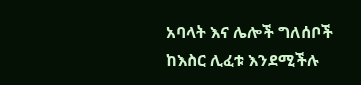አባላት እና ሌሎች ግለሰቦች ከእስር ሊፈቱ እንደሚችሉ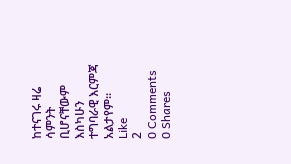ከተናገሩ ዛሬ ሳምንት ቢሆናቸውም እስካሁን ተግባራዊ እርምጃ አልታየም።
Like
2
0 Comments 0 Shares